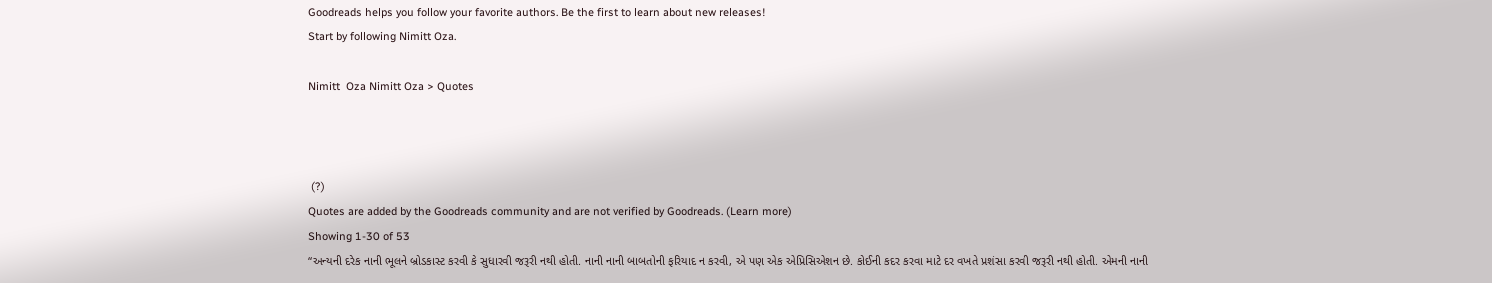Goodreads helps you follow your favorite authors. Be the first to learn about new releases!
Start by following Nimitt Oza.

Nimitt  Oza Nimitt Oza > Quotes



 (?)
Quotes are added by the Goodreads community and are not verified by Goodreads. (Learn more)
Showing 1-30 of 53
“અન્યની દરેક નાની ભૂલને બ્રોડકાસ્ટ કરવી કે સુધારવી જરૂરી નથી હોતી. નાની નાની બાબતોની ફરિયાદ ન કરવી, એ પણ એક એપ્રિસિએશન છે. કોઈની કદર કરવા માટે દર વખતે પ્રશંસા કરવી જરૂરી નથી હોતી. એમની નાની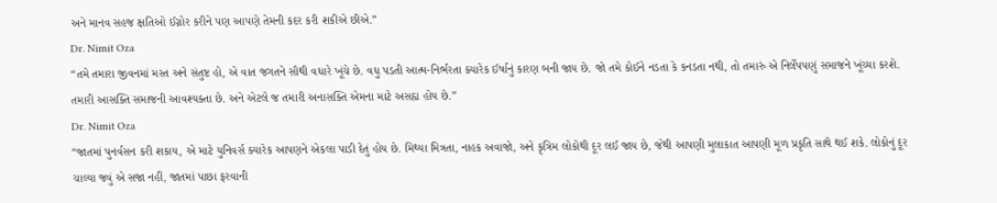અને માનવ સહજ ક્ષતિઓ ઈગ્નોર કરીને પણ આપણે તેમની કદર કરી શકીએ છીએ.”
Dr. Nimit Oza
“તમે તમારા જીવનમાં મસ્ત અને સંતુષ્ટ હો, એ વાત જગતને સૌથી વધારે ખૂંચે છે. વધુ પડતી આત્મ-નિર્ભરતા ક્યારેક ઈર્ષાનું કારણ બની જાય છે. જો તમે કોઈને નડતા કે કનડતા નથી, તો તમારું એ નિર્લેપપણું સમાજને ખૂંચ્યા કરશે. તમારી આસક્તિ સમાજની આવશ્યક્તા છે. અને એટલે જ તમારી અનાસક્તિ એમના માટે અસહ્ય હોય છે.”
Dr. Nimit Oza
“જાતમાં પુનર્વસન કરી શકાય, એ માટે યુનિવર્સ ક્યારેક આપણને એકલા પાડી દેતું હોય છે. મિથ્યા મિત્રતા, નાહક અવાજો, અને કૃત્રિમ લોકોથી દૂર લઈ જાય છે, જેથી આપણી મુલાકાત આપણી મૂળ પ્રકૃતિ સાથે થઈ શકે. લોકોનું દૂર ચાલ્યા જવું એ સજા નહીં, જાતમાં પાછા ફરવાની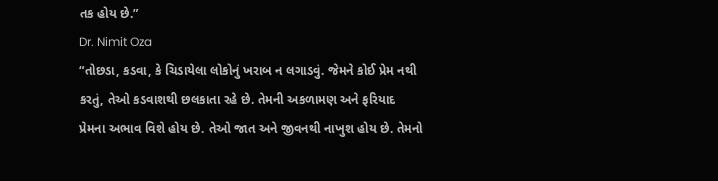તક હોય છે.”
Dr. Nimit Oza
“તોછડા, કડવા, કે ચિડાયેલા લોકોનું ખરાબ ન લગાડવું. જેમને કોઈ પ્રેમ નથી કરતું, તેઓ કડવાશથી છલકાતા રહે છે. તેમની અકળામણ અને ફરિયાદ પ્રેમના અભાવ વિશે હોય છે. તેઓ જાત અને જીવનથી નાખુશ હોય છે. તેમનો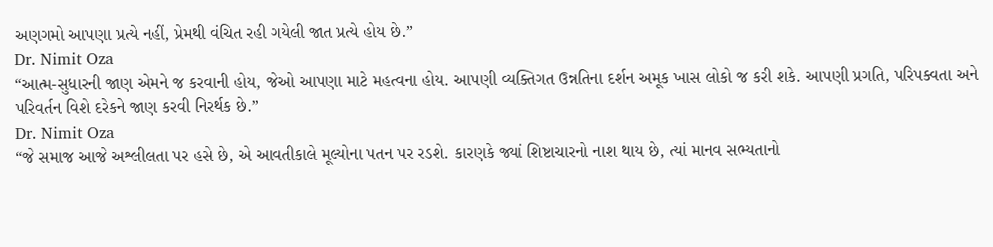અણગમો આપણા પ્રત્યે નહીં, પ્રેમથી વંચિત રહી ગયેલી જાત પ્રત્યે હોય છે.”
Dr. Nimit Oza
“આત્મ-સુધારની જાણ એમને જ કરવાની હોય, જેઓ આપણા માટે મહત્વના હોય. આપણી વ્યક્તિગત ઉન્નતિના દર્શન અમૂક ખાસ લોકો જ કરી શકે. આપણી પ્રગતિ, પરિપક્વતા અને પરિવર્તન વિશે દરેકને જાણ કરવી નિરર્થક છે.”
Dr. Nimit Oza
“જે સમાજ આજે અશ્લીલતા પર હસે છે, એ આવતીકાલે મૂલ્યોના પતન પર રડશે. કારણકે જ્યાં શિષ્ટાચારનો નાશ થાય છે, ત્યાં માનવ સભ્યતાનો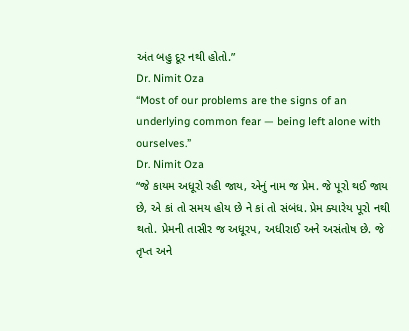અંત બહુ દૂર નથી હોતો.”
Dr. Nimit Oza
“Most of our problems are the signs of an underlying common fear — being left alone with ourselves.”
Dr. Nimit Oza
“જે કાયમ અધૂરો રહી જાય, એનું નામ જ પ્રેમ. જે પૂરો થઈ જાય છે, એ કાં તો સમય હોય છે ને કાં તો સંબંધ. પ્રેમ ક્યારેય પૂરો નથી થતો. પ્રેમની તાસીર જ અધૂરપ, અધીરાઈ અને અસંતોષ છે. જે તૃપ્ત અને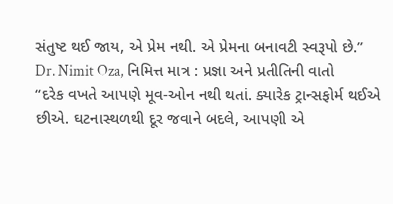સંતુષ્ટ થઈ જાય, એ પ્રેમ નથી. એ પ્રેમના બનાવટી સ્વરૂપો છે.”
Dr. Nimit Oza, નિમિત્ત માત્ર : પ્રજ્ઞા અને પ્રતીતિની વાતો
“દરેક વખતે આપણે મૂવ-ઓન નથી થતાં. ક્યારેક ટ્રાન્સફોર્મ થઈએ છીએ. ઘટનાસ્થળથી દૂર જવાને બદલે, આપણી એ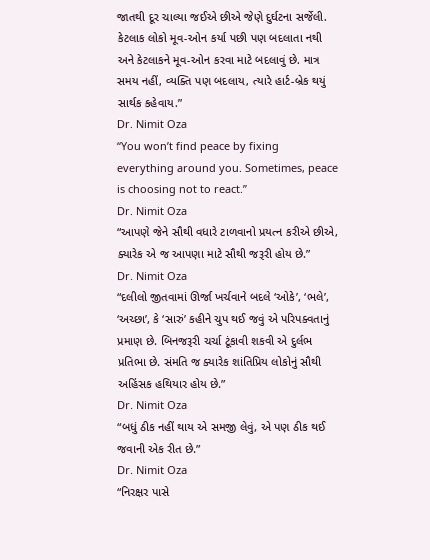જાતથી દૂર ચાલ્યા જઈએ છીએ જેણે દુર્ઘટના સર્જેલી. કેટલાક લોકો મૂવ-ઓન કર્યા પછી પણ બદલાતા નથી અને કેટલાકને મૂવ-ઓન કરવા માટે બદલાવું છે. માત્ર સમય નહીં, વ્યક્તિ પણ બદલાય, ત્યારે હાર્ટ-બ્રેક થયું સાર્થક કહેવાય.”
Dr. Nimit Oza
“You won’t find peace by fixing everything around you. Sometimes, peace is choosing not to react.”
Dr. Nimit Oza
“આપણે જેને સૌથી વધારે ટાળવાનો પ્રયત્ન કરીએ છીએ, ક્યારેક એ જ આપણા માટે સૌથી જરૂરી હોય છે.”
Dr. Nimit Oza
“દલીલો જીતવામાં ઊર્જા ખર્ચવાને બદલે ‘ઓકે’, ‘ભલે’, ‘અચ્છા’, કે ‘સારું’ કહીને ચુપ થઈ જવું એ પરિપક્વતાનું પ્રમાણ છે. બિનજરૂરી ચર્ચા ટૂંકાવી શકવી એ દુર્લભ પ્રતિભા છે. સંમતિ જ ક્યારેક શાંતિપ્રિય લોકોનું સૌથી અહિંસક હથિયાર હોય છે.”
Dr. Nimit Oza
“બધું ઠીક નહીં થાય એ સમજી લેવું, એ પણ ઠીક થઈ જવાની એક રીત છે.”
Dr. Nimit Oza
“નિરક્ષર પાસે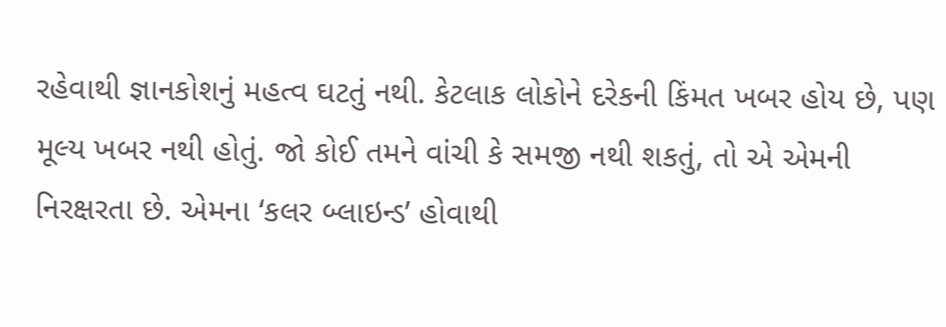રહેવાથી જ્ઞાનકોશનું મહત્વ ઘટતું નથી. કેટલાક લોકોને દરેકની કિંમત ખબર હોય છે, પણ મૂલ્ય ખબર નથી હોતું. જો કોઈ તમને વાંચી કે સમજી નથી શકતું, તો એ એમની નિરક્ષરતા છે. એમના ‘કલર બ્લાઇન્ડ’ હોવાથી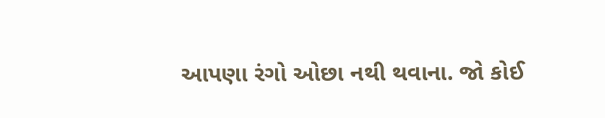આપણા રંગો ઓછા નથી થવાના. જો કોઈ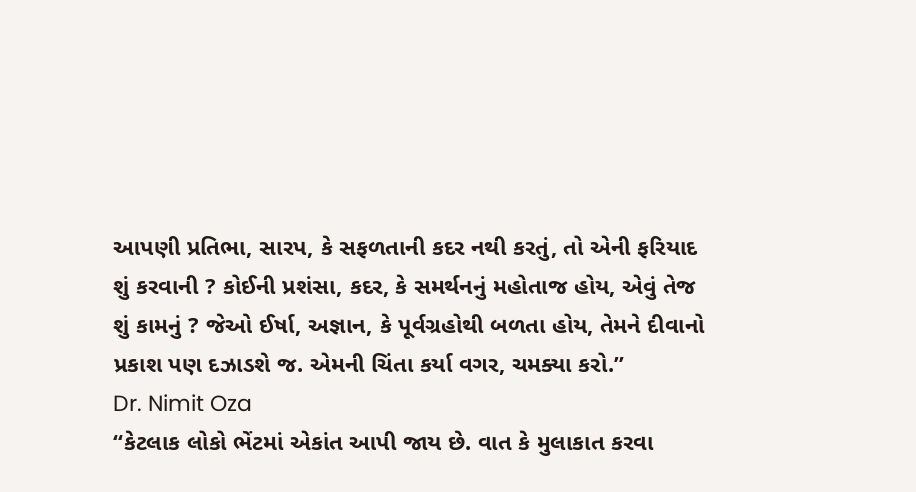આપણી પ્રતિભા, સારપ, કે સફળતાની કદર નથી કરતું, તો એની ફરિયાદ શું કરવાની ? કોઈની પ્રશંસા, કદર, કે સમર્થનનું મહોતાજ હોય, એવું તેજ શું કામનું ? જેઓ ઈર્ષા, અજ્ઞાન, કે પૂર્વગ્રહોથી બળતા હોય, તેમને દીવાનો પ્રકાશ પણ દઝાડશે જ. એમની ચિંતા કર્યા વગર, ચમક્યા કરો.”
Dr. Nimit Oza
“કેટલાક લોકો ભેંટમાં એકાંત આપી જાય છે. વાત કે મુલાકાત કરવા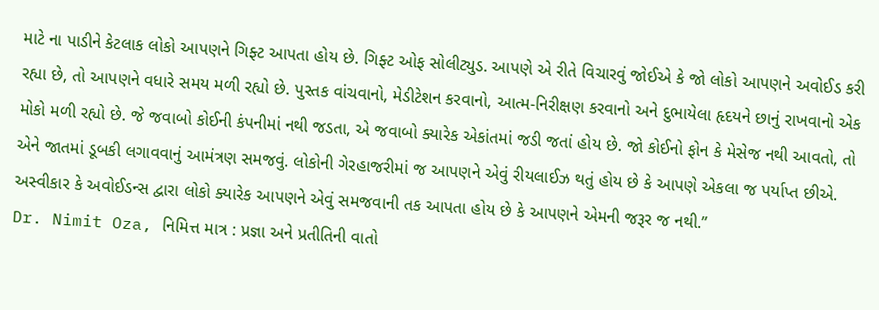માટે ના પાડીને કેટલાક લોકો આપણને ગિફ્ટ આપતા હોય છે. ગિફ્ટ ઓફ સોલીટ્યુડ. આપણે એ રીતે વિચારવું જોઈએ કે જો લોકો આપણને અવોઈડ કરી રહ્યા છે, તો આપણને વધારે સમય મળી રહ્યો છે. પુસ્તક વાંચવાનો, મેડીટેશન કરવાનો, આત્મ-નિરીક્ષણ કરવાનો અને દુભાયેલા હૃદયને છાનું રાખવાનો એક મોકો મળી રહ્યો છે. જે જવાબો કોઈની કંપનીમાં નથી જડતા, એ જવાબો ક્યારેક એકાંતમાં જડી જતાં હોય છે. જો કોઈનો ફોન કે મેસેજ નથી આવતો, તો એને જાતમાં ડૂબકી લગાવવાનું આમંત્રણ સમજવું. લોકોની ગેરહાજરીમાં જ આપણને એવું રીયલાઈઝ થતું હોય છે કે આપણે એકલા જ પર્યાપ્ત છીએ. અસ્વીકાર કે અવોઈડન્સ દ્વારા લોકો ક્યારેક આપણને એવું સમજવાની તક આપતા હોય છે કે આપણને એમની જરૂર જ નથી.”
Dr. Nimit Oza, નિમિત્ત માત્ર : પ્રજ્ઞા અને પ્રતીતિની વાતો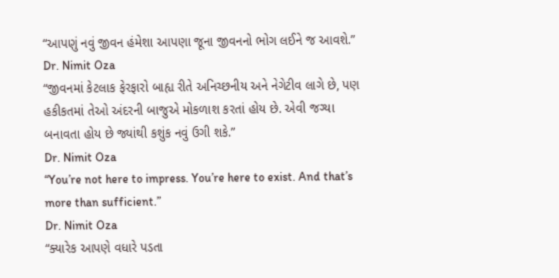“આપણું નવું જીવન હંમેશા આપણા જૂના જીવનનો ભોગ લઈને જ આવશે.”
Dr. Nimit Oza
“જીવનમાં કેટલાક ફેરફારો બાહ્ય રીતે અનિચ્છનીય અને નેગેટીવ લાગે છે, પણ હકીકતમાં તેઓ અંદરની બાજુએ મોકળાશ કરતાં હોય છે. એવી જગ્યા બનાવતા હોય છે જ્યાંથી કશુંક નવું ઉગી શકે.”
Dr. Nimit Oza
“You’re not here to impress. You’re here to exist. And that’s more than sufficient.”
Dr. Nimit Oza
“ક્યારેક આપણે વધારે પડતા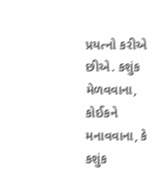પ્રયત્નો કરીએ છીએ. કશુંક મેળવવાના, કોઈકને મનાવવાના, કે કશુંક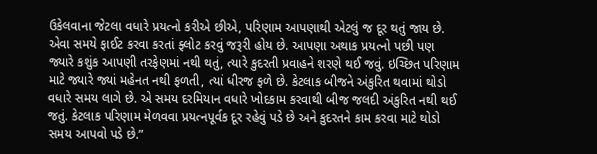ઉકેલવાના જેટલા વધારે પ્રયત્નો કરીએ છીએ, પરિણામ આપણાથી એટલું જ દૂર થતું જાય છે. એવા સમયે ફાઈટ કરવા કરતાં ફ્લોટ કરવું જરૂરી હોય છે. આપણા અથાક પ્રયત્નો પછી પણ જ્યારે કશુંક આપણી તરફેણમાં નથી થતું, ત્યારે કુદરતી પ્રવાહને શરણે થઈ જવું. ઇચ્છિત પરિણામ માટે જ્યારે જ્યાં મહેનત નથી ફળતી, ત્યાં ધીરજ ફળે છે. કેટલાક બીજને અંકુરિત થવામાં થોડો વધારે સમય લાગે છે. એ સમય દરમિયાન વધારે ખોદકામ કરવાથી બીજ જલદી અંકુરિત નથી થઈ જતું. કેટલાક પરિણામ મેળવવા પ્રયત્નપૂર્વક દૂર રહેવું પડે છે અને કુદરતને કામ કરવા માટે થોડો સમય આપવો પડે છે.”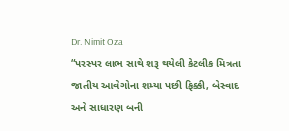Dr. Nimit Oza
“પરસ્પર લાભ સાથે શરૂ થયેલી કેટલીક મિત્રતા જાતીય આવેગોના શમ્યા પછી ફિક્કી, બેસ્વાદ અને સાધારણ બની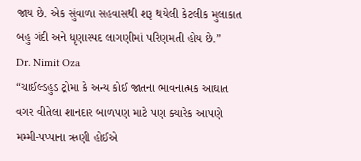જાય છે. એક સુંવાળા સહવાસથી શરૂ થયેલી કેટલીક મુલાકાત બહુ ગંદી અને ધૃણાસ્પદ લાગણીમાં પરિણમતી હોય છે.”
Dr. Nimit Oza
“ચાઈલ્ડહુડ ટ્રોમા કે અન્ય કોઈ જાતના ભાવનાત્મક આઘાત વગર વીતેલા શાનદાર બાળપણ માટે પણ ક્યારેક આપણે મમ્મી-પપ્પાના ઋણી હોઈએ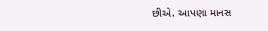છીએ. આપણા માનસ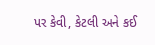પર કેવી, કેટલી અને કઈ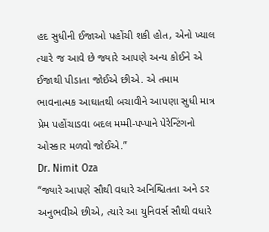હદ સુધીની ઈજાઓ પહોંચી શકી હોત, એનો ખ્યાલ ત્યારે જ આવે છે જ્યારે આપણે અન્ય કોઈને એ ઈજાથી પીડાતા જોઈએ છીએ. એ તમામ ભાવનાત્મક આઘાતથી બચાવીને આપણા સુધી માત્ર પ્રેમ પહોંચાડવા બદલ મમ્મી-પપ્પાને પેરેન્ટિંગનો ઓસ્કાર મળવો જોઈએ.”
Dr. Nimit Oza
“જ્યારે આપણે સૌથી વધારે અનિશ્ચિતતા અને ડર અનુભવીએ છીએ, ત્યારે આ યુનિવર્સ સૌથી વધારે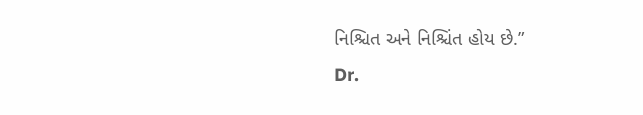નિશ્ચિત અને નિશ્ચિંત હોય છે.”
Dr.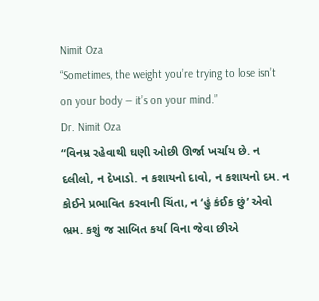Nimit Oza
“Sometimes, the weight you’re trying to lose isn’t on your body — it’s on your mind.”
Dr. Nimit Oza
“વિનમ્ર રહેવાથી ઘણી ઓછી ઊર્જા ખર્ચાય છે. ન દલીલો, ન દેખાડો. ન કશાયનો દાવો, ન કશાયનો દમ. ન કોઈને પ્રભાવિત કરવાની ચિંતા, ન ‘હું કંઈક છું’ એવો ભ્રમ. કશું જ સાબિત કર્યા વિના જેવા છીએ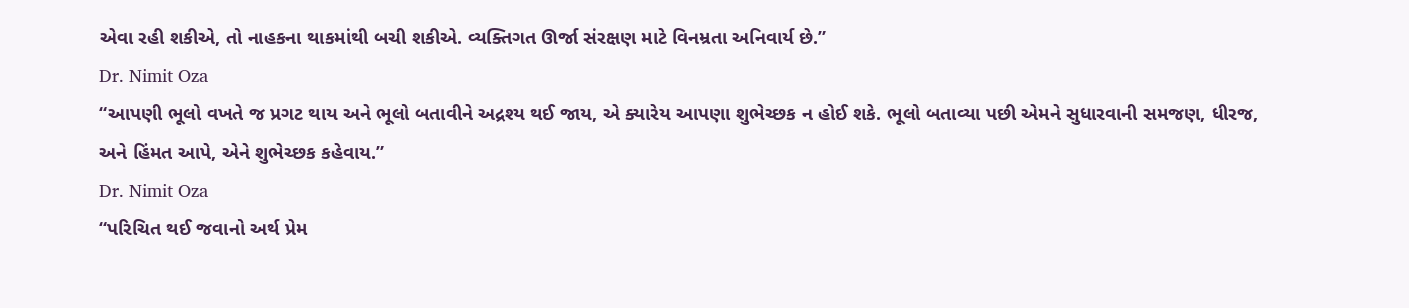એવા રહી શકીએ, તો નાહકના થાકમાંથી બચી શકીએ. વ્યક્તિગત ઊર્જા સંરક્ષણ માટે વિનમ્રતા અનિવાર્ય છે.”
Dr. Nimit Oza
“આપણી ભૂલો વખતે જ પ્રગટ થાય અને ભૂલો બતાવીને અદ્રશ્ય થઈ જાય, એ ક્યારેય આપણા શુભેચ્છક ન હોઈ શકે. ભૂલો બતાવ્યા પછી એમને સુધારવાની સમજણ, ધીરજ, અને હિંમત આપે, એને શુભેચ્છક કહેવાય.”
Dr. Nimit Oza
“પરિચિત થઈ જવાનો અર્થ પ્રેમ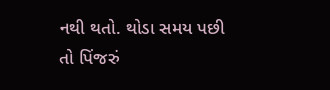નથી થતો. થોડા સમય પછી તો પિંજરું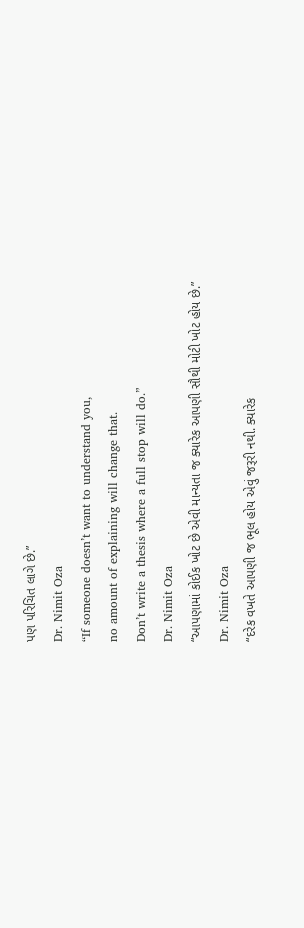પણ પરિચિત લાગે છે.”
Dr. Nimit Oza
“If someone doesn’t want to understand you,
no amount of explaining will change that.
Don’t write a thesis where a full stop will do.”
Dr. Nimit Oza
“આપણામાં કોઈક ખોટ છે એવી માન્યતા જ ક્યારેક આપણી સૌથી મોટી ખોટ હોય છે.”
Dr. Nimit Oza
“દરેક વખતે આપણી જ ભૂલ હોય એવું જરૂરી નથી. ક્યારેક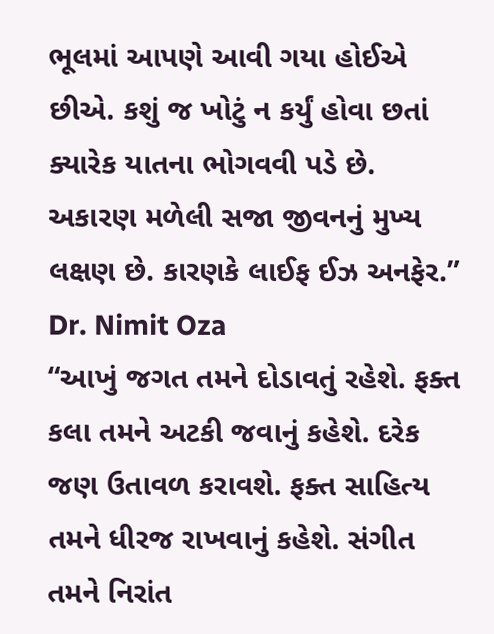ભૂલમાં આપણે આવી ગયા હોઈએ છીએ. કશું જ ખોટું ન કર્યું હોવા છતાં ક્યારેક યાતના ભોગવવી પડે છે. અકારણ મળેલી સજા જીવનનું મુખ્ય લક્ષણ છે. કારણકે લાઈફ ઈઝ અનફેર.”
Dr. Nimit Oza
“આખું જગત તમને દોડાવતું રહેશે. ફક્ત કલા તમને અટકી જવાનું કહેશે. દરેક જણ ઉતાવળ કરાવશે. ફક્ત સાહિત્ય તમને ધીરજ રાખવાનું કહેશે. સંગીત તમને નિરાંત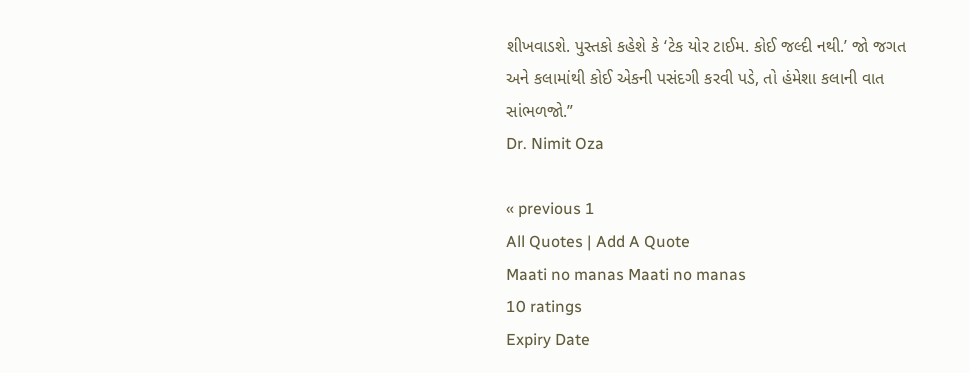શીખવાડશે. પુસ્તકો કહેશે કે ‘ટેક યોર ટાઈમ. કોઈ જલ્દી નથી.’ જો જગત અને કલામાંથી કોઈ એકની પસંદગી કરવી પડે, તો હંમેશા કલાની વાત સાંભળજો.”
Dr. Nimit Oza

« previous 1
All Quotes | Add A Quote
Maati no manas Maati no manas
10 ratings
Expiry Date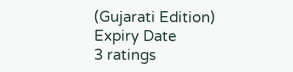(Gujarati Edition) Expiry Date
3 ratings